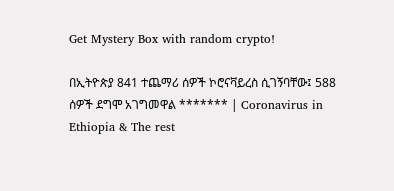Get Mystery Box with random crypto!

በኢትዮጵያ 841 ተጨማሪ ሰዎች ኮሮናቫይረስ ሲገኝባቸው፤ 588 ሰዎች ደግሞ አገግመዋል ******* | Coronavirus in Ethiopia & The rest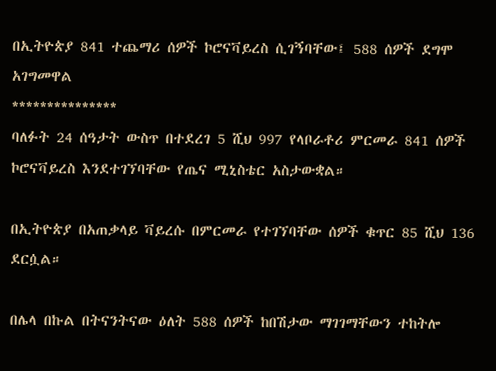በኢትዮጵያ 841 ተጨማሪ ሰዎች ኮሮናቫይረስ ሲገኝባቸው፤ 588 ሰዎች ደግሞ አገግመዋል
***************
ባለፉት 24 ሰዓታት ውስጥ በተደረገ 5 ሺህ 997 የላቦራቶሪ ምርመራ 841 ሰዎች ኮሮናቫይረስ እንደተገኘባቸው የጤና ሚኒስቴር አስታውቋል።

በኢትዮጵያ በአጠቃላይ ቫይረሱ በምርመራ የተገኘባቸው ሰዎች ቁጥር 85 ሺህ 136 ደርሷል።

በሌላ በኩል በትናንትናው ዕለት 588 ሰዎች ከበሽታው ማገገማቸውን ተከትሎ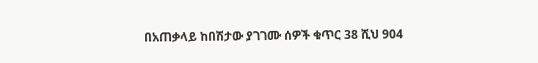በአጠቃላይ ከበሽታው ያገገሙ ሰዎች ቁጥር 38 ሺህ 904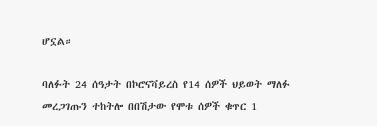ሆኗል።

ባለፉት 24 ሰዓታት በኮሮናቫይረስ የ14 ሰዎች ህይወት ማለፉ መረጋገጡን ተከትሎ በበሽታው የሞቱ ሰዎች ቁጥር 1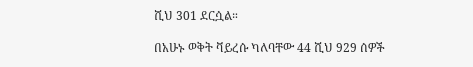ሺህ 301 ደርሷል።

በአሁኑ ወቅት ቫይረሱ ካለባቸው 44 ሺህ 929 ሰዎች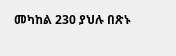መካከል 230 ያህሉ በጽኑ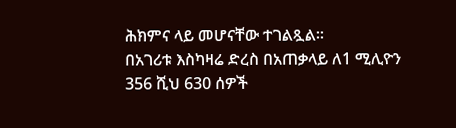ሕክምና ላይ መሆናቸው ተገልጿል።
በአገሪቱ እስካዛሬ ድረስ በአጠቃላይ ለ1 ሚሊዮን 356 ሺህ 630 ሰዎች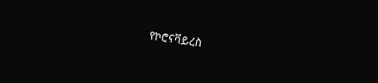የኮሮናቫይረስ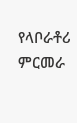የላቦራቶሪ ምርመራ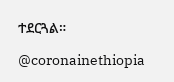ተደርጓል።

@coronainethiopia